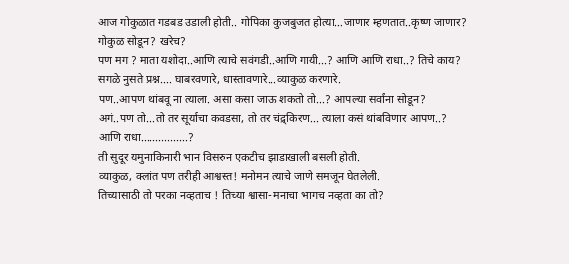आज गोकुळात गडबड उडाली होती.. गोपिका कुजबुजत होत्या…जाणार म्हणतात..कृष्ण जाणार?
गोकुळ सोडून? खरेच?
पण मग ? माता यशोदा..आणि त्याचे सवंगडी..आणि गायी...? आणि आणि राधा..? तिचे काय?
सगळे नुसते प्रश्न.... घाबरवणारे, धास्तावणारे...व्याकुळ करणारे.
पण..आपण थांबवू ना त्याला. असा कसा जाऊ शकतो तो...? आपल्या सर्वांना सोडून?
अगं..पण तो...तो तर सूर्याचा कवडसा, तो तर चंद्र्किरण... त्याला कसं थांबविणार आपण..?
आणि राधा................?
ती सुदूर यमुनाकिनारी भान विसरुन एकटीच झाडाखाली बसली होती.
व्याकुळ, क्लांत पण तरीही आश्वस्त! मनोमन त्याचे जाणे समजून घेतलेली.
तिच्यासाठी तो परका नव्हताच ! तिच्या श्वासा-मनाचा भागच नव्हता का तो?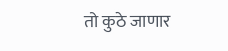तो कुठे जाणार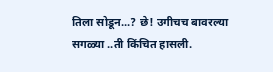तिला सोडून...? छे! उगीचच बावरल्या सगळ्या ..ती किंचित हासली.